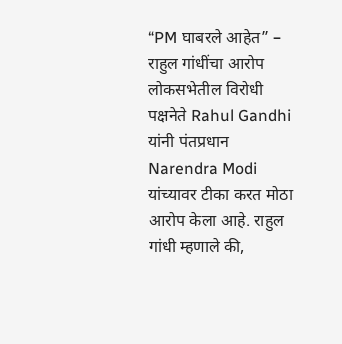“PM घाबरले आहेत” – राहुल गांधींचा आरोप
लोकसभेतील विरोधी पक्षनेते Rahul Gandhi यांनी पंतप्रधान Narendra Modi यांच्यावर टीका करत मोठा आरोप केला आहे. राहुल गांधी म्हणाले की,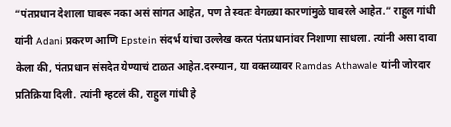“पंतप्रधान देशाला घाबरू नका असं सांगत आहेत, पण ते स्वतः वेगळ्या कारणांमुळे घाबरले आहेत.” राहुल गांधी यांनी Adani प्रकरण आणि Epstein संदर्भ यांचा उल्लेख करत पंतप्रधानांवर निशाणा साधला. त्यांनी असा दावा केला की, पंतप्रधान संसदेत येण्याचं टाळत आहेत.दरम्यान, या वक्तव्यावर Ramdas Athawale यांनी जोरदार प्रतिक्रिया दिली. त्यांनी म्हटलं की, राहुल गांधी हे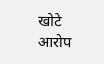खोटे आरोप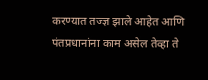करण्यात तज्ज्ञ झाले आहेत आणि पंतप्रधानांना काम असेल तेव्हा ते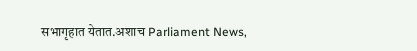सभागृहात येतात.अशाच Parliament News,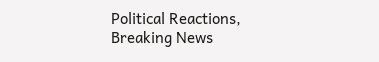Political Reactions, Breaking News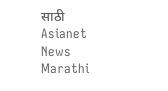साठी Asianet News Marathi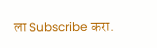ला Subscribe करा.